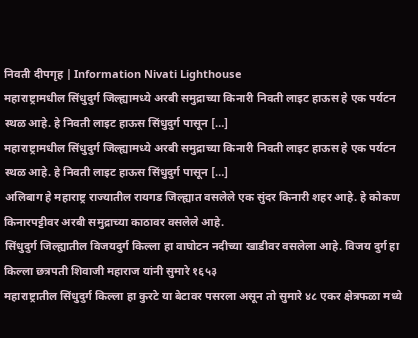निवती दीपगृह | Information Nivati Lighthouse
महाराष्ट्रामधील सिंधुदुर्ग जिल्ह्यामध्ये अरबी समुद्राच्या किनारी निवती लाइट हाऊस हे एक पर्यटन स्थळ आहे. हे निवती लाइट हाऊस सिंधुदुर्ग पासून […]
महाराष्ट्रामधील सिंधुदुर्ग जिल्ह्यामध्ये अरबी समुद्राच्या किनारी निवती लाइट हाऊस हे एक पर्यटन स्थळ आहे. हे निवती लाइट हाऊस सिंधुदुर्ग पासून […]
अलिबाग हे महाराष्ट्र राज्यातील रायगड जिल्ह्यात वसलेले एक सुंदर किनारी शहर आहे. हे कोकण किनारपट्टीवर अरबी समुद्राच्या काठावर वसलेले आहे.
सिंधुदुर्ग जिल्ह्यातील विजयदुर्ग किल्ला हा वाघोटन नदीच्या खाडीवर वसलेला आहे. विजय दुर्ग हा किल्ला छत्रपती शिवाजी महाराज यांनी सुमारे १६५३
महाराष्ट्रातील सिंधुदुर्ग किल्ला हा कुरटे या बेटावर पसरला असून तो सुमारे ४८ एकर क्षेत्रफळा मध्ये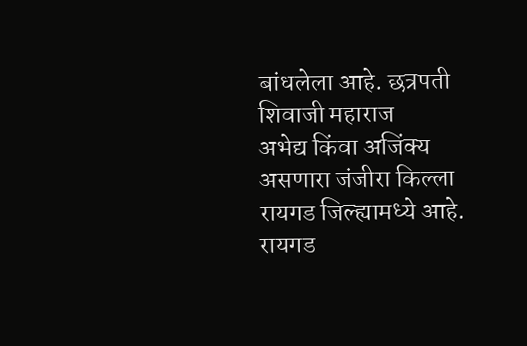बांधलेला आहे. छत्रपती शिवाजी महाराज
अभेद्य किंवा अजिंक्य असणारा जंजीरा किल्ला रायगड जिल्ह्यामध्ये आहे. रायगड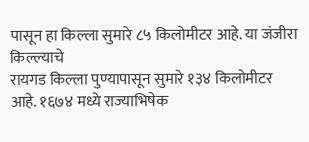पासून हा किल्ला सुमारे ८५ किलोमीटर आहे. या जंजीरा किल्ल्याचे
रायगड किल्ला पुण्यापासून सुमारे १३४ किलोमीटर आहे. १६७४ मध्ये राज्याभिषेक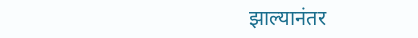झाल्यानंतर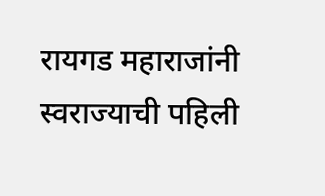रायगड महाराजांनी स्वराज्याची पहिली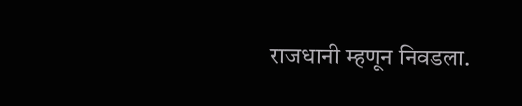राजधानी म्हणून निवडला.